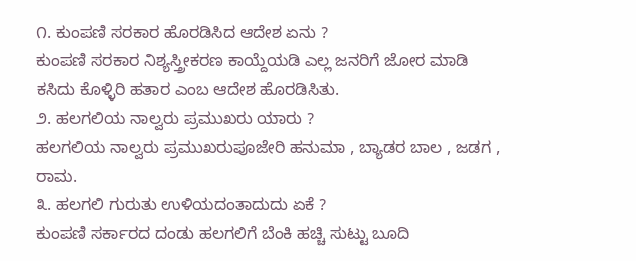೧. ಕುಂಪಣಿ ಸರಕಾರ ಹೊರಡಿಸಿದ ಆದೇಶ ಏನು ?
ಕುಂಪಣಿ ಸರಕಾರ ನಿಶ್ಯಸ್ತ್ರೀಕರಣ ಕಾಯ್ದೆಯಡಿ ಎಲ್ಲ ಜನರಿಗೆ ಜೋರ ಮಾಡಿ ಕಸಿದು ಕೊಳ್ಳಿರಿ ಹತಾರ ಎಂಬ ಆದೇಶ ಹೊರಡಿಸಿತು.
೨. ಹಲಗಲಿಯ ನಾಲ್ವರು ಪ್ರಮುಖರು ಯಾರು ?
ಹಲಗಲಿಯ ನಾಲ್ವರು ಪ್ರಮುಖರುಪೂಜೇರಿ ಹನುಮಾ , ಬ್ಯಾಡರ ಬಾಲ , ಜಡಗ , ರಾಮ.
೩. ಹಲಗಲಿ ಗುರುತು ಉಳಿಯದಂತಾದುದು ಏಕೆ ?
ಕುಂಪಣಿ ಸರ್ಕಾರದ ದಂಡು ಹಲಗಲಿಗೆ ಬೆಂಕಿ ಹಚ್ಚಿ ಸುಟ್ಟು ಬೂದಿ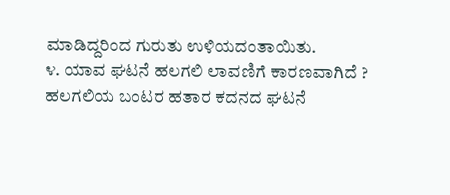ಮಾಡಿದ್ದರಿಂದ ಗುರುತು ಉಳಿಯದಂತಾಯಿತು.
೪. ಯಾವ ಘಟನೆ ಹಲಗಲಿ ಲಾವಣಿಗೆ ಕಾರಣವಾಗಿದೆ ?
ಹಲಗಲಿಯ ಬಂಟರ ಹತಾರ ಕದನದ ಘಟನೆ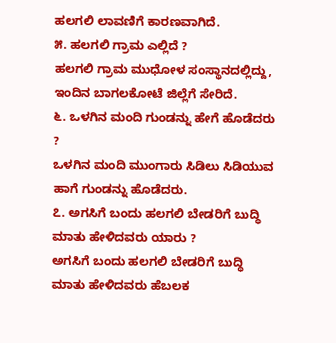ಹಲಗಲಿ ಲಾವಣಿಗೆ ಕಾರಣವಾಗಿದೆ.
೫. ಹಲಗಲಿ ಗ್ರಾಮ ಎಲ್ಲಿದೆ ?
ಹಲಗಲಿ ಗ್ರಾಮ ಮುಧೋಳ ಸಂಸ್ಥಾನದಲ್ಲಿದ್ದು, ಇಂದಿನ ಬಾಗಲಕೋಟೆ ಜಿಲ್ಲೆಗೆ ಸೇರಿದೆ.
೬. ಒಳಗಿನ ಮಂದಿ ಗುಂಡನ್ನು ಹೇಗೆ ಹೊಡೆದರು ?
ಒಳಗಿನ ಮಂದಿ ಮುಂಗಾರು ಸಿಡಿಲು ಸಿಡಿಯುವ ಹಾಗೆ ಗುಂಡನ್ನು ಹೊಡೆದರು.
೭. ಅಗಸಿಗೆ ಬಂದು ಹಲಗಲಿ ಬೇಡರಿಗೆ ಬುದ್ಧಿ ಮಾತು ಹೇಳಿದವರು ಯಾರು ?
ಅಗಸಿಗೆ ಬಂದು ಹಲಗಲಿ ಬೇಡರಿಗೆ ಬುದ್ಧಿ ಮಾತು ಹೇಳಿದವರು ಹೆಬಲಕ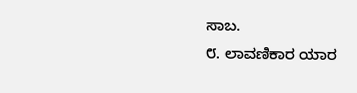ಸಾಬ.
೮. ಲಾವಣಿಕಾರ ಯಾರ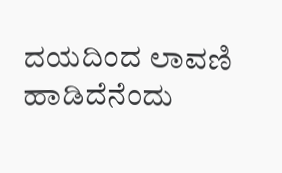ದಯದಿಂದ ಲಾವಣಿ ಹಾಡಿದೆನೆಂದು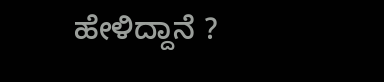ಹೇಳಿದ್ದಾನೆ ?